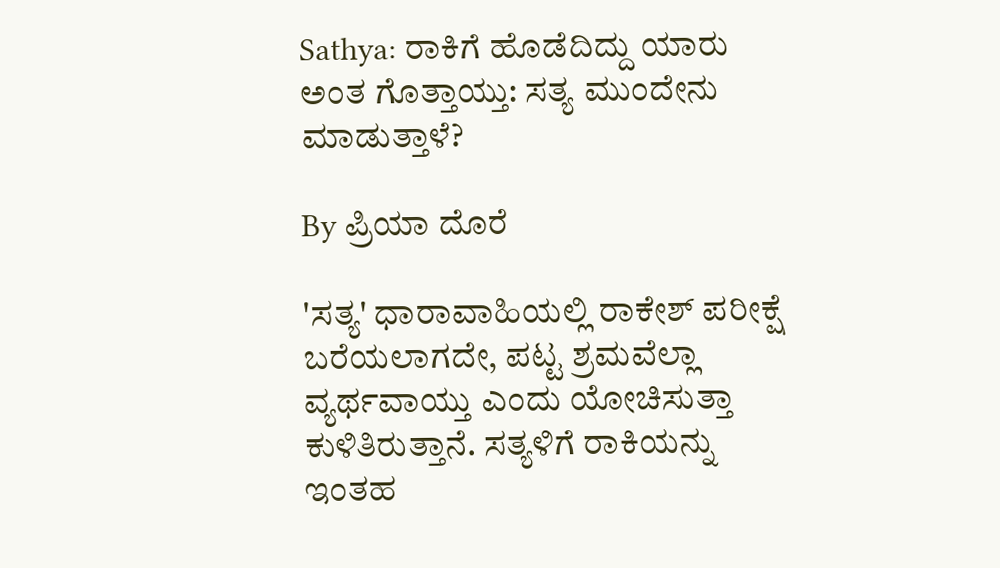Sathya: ರಾಕಿಗೆ ಹೊಡೆದಿದ್ದು ಯಾರು ಅಂತ ಗೊತ್ತಾಯ್ತು: ಸತ್ಯ ಮುಂದೇನು ಮಾಡುತ್ತಾಳೆ?

By ಪ್ರಿಯಾ ದೊರೆ

'ಸತ್ಯ' ಧಾರಾವಾಹಿಯಲ್ಲಿ ರಾಕೇಶ್ ಪರೀಕ್ಷೆ ಬರೆಯಲಾಗದೇ, ಪಟ್ಟ ಶ್ರಮವೆಲ್ಲಾ ವ್ಯರ್ಥವಾಯ್ತು ಎಂದು ಯೋಚಿಸುತ್ತಾ ಕುಳಿತಿರುತ್ತಾನೆ. ಸತ್ಯಳಿಗೆ ರಾಕಿಯನ್ನು ಇಂತಹ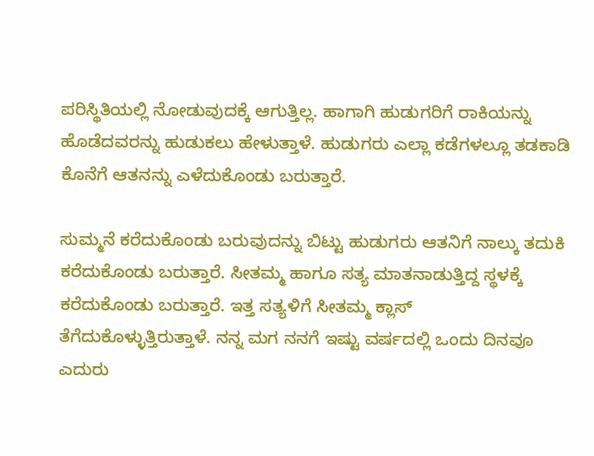ಪರಿಸ್ಥಿತಿಯಲ್ಲಿ ನೋಡುವುದಕ್ಕೆ ಆಗುತ್ತಿಲ್ಲ. ಹಾಗಾಗಿ ಹುಡುಗರಿಗೆ ರಾಕಿಯನ್ನು ಹೊಡೆದವರನ್ನು ಹುಡುಕಲು ಹೇಳುತ್ತಾಳೆ. ಹುಡುಗರು ಎಲ್ಲಾ ಕಡೆಗಳಲ್ಲೂ ತಡಕಾಡಿ ಕೊನೆಗೆ ಆತನನ್ನು ಎಳೆದುಕೊಂಡು ಬರುತ್ತಾರೆ.

ಸುಮ್ಮನೆ ಕರೆದುಕೊಂಡು ಬರುವುದನ್ನು ಬಿಟ್ಟು ಹುಡುಗರು ಆತನಿಗೆ ನಾಲ್ಕು ತದುಕಿ ಕರೆದುಕೊಂಡು ಬರುತ್ತಾರೆ. ಸೀತಮ್ಮ ಹಾಗೂ ಸತ್ಯ ಮಾತನಾಡುತ್ತಿದ್ದ ಸ್ಥಳಕ್ಕೆ ಕರೆದುಕೊಂಡು ಬರುತ್ತಾರೆ. ಇತ್ತ ಸತ್ಯಳಿಗೆ ಸೀತಮ್ಮ ಕ್ಲಾಸ್ ತೆಗೆದುಕೊಳ್ಳುತ್ತಿರುತ್ತಾಳೆ. ನನ್ನ ಮಗ ನನಗೆ ಇಷ್ಟು ವರ್ಷದಲ್ಲಿ ಒಂದು ದಿನವೂ ಎದುರು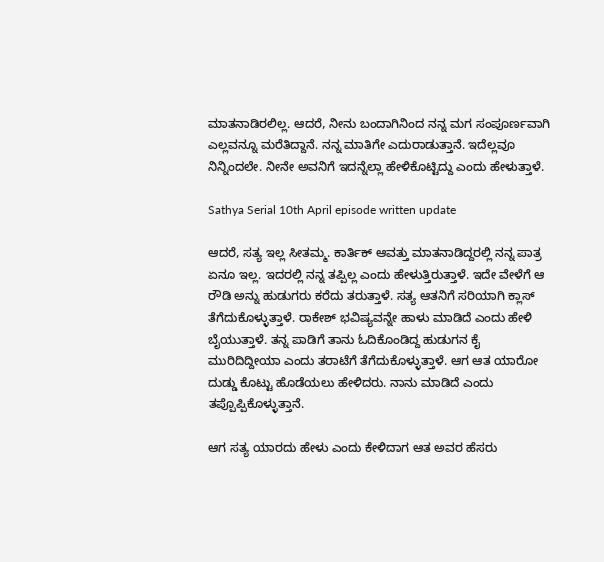ಮಾತನಾಡಿರಲಿಲ್ಲ. ಆದರೆ, ನೀನು ಬಂದಾಗಿನಿಂದ ನನ್ನ ಮಗ ಸಂಪೂರ್ಣವಾಗಿ ಎಲ್ಲವನ್ನೂ ಮರೆತಿದ್ದಾನೆ. ನನ್ನ ಮಾತಿಗೇ ಎದುರಾಡುತ್ತಾನೆ. ಇದೆಲ್ಲವೂ ನಿನ್ನಿಂದಲೇ. ನೀನೇ ಅವನಿಗೆ ಇದನ್ನೆಲ್ಲಾ ಹೇಳಿಕೊಟ್ಟಿದ್ದು ಎಂದು ಹೇಳುತ್ತಾಳೆ.

Sathya Serial 10th April episode written update

ಆದರೆ, ಸತ್ಯ ಇಲ್ಲ ಸೀತಮ್ಮ. ಕಾರ್ತಿಕ್ ಆವತ್ತು ಮಾತನಾಡಿದ್ದರಲ್ಲಿ ನನ್ನ ಪಾತ್ರ ಏನೂ ಇಲ್ಲ. ಇದರಲ್ಲಿ ನನ್ನ ತಪ್ಪಿಲ್ಲ ಎಂದು ಹೇಳುತ್ತಿರುತ್ತಾಳೆ. ಇದೇ ವೇಳೆಗೆ ಆ ರೌಡಿ ಅನ್ನು ಹುಡುಗರು ಕರೆದು ತರುತ್ತಾಳೆ. ಸತ್ಯ ಆತನಿಗೆ ಸರಿಯಾಗಿ ಕ್ಲಾಸ್ ತೆಗೆದುಕೊಳ್ಳುತ್ತಾಳೆ. ರಾಕೇಶ್ ಭವಿಷ್ಯವನ್ನೇ ಹಾಳು ಮಾಡಿದೆ ಎಂದು ಹೇಳಿ ಬೈಯುತ್ತಾಳೆ. ತನ್ನ ಪಾಡಿಗೆ ತಾನು ಓದಿಕೊಂಡಿದ್ದ ಹುಡುಗನ ಕೈ ಮುರಿದಿದ್ದೀಯಾ ಎಂದು ತರಾಟೆಗೆ ತೆಗೆದುಕೊಳ್ಳುತ್ತಾಳೆ. ಆಗ ಆತ ಯಾರೋ ದುಡ್ಡು ಕೊಟ್ಟು ಹೊಡೆಯಲು ಹೇಳಿದರು. ನಾನು ಮಾಡಿದೆ ಎಂದು ತಪ್ಪೊಪ್ಪಿಕೊಳ್ಳುತ್ತಾನೆ.

ಆಗ ಸತ್ಯ ಯಾರದು ಹೇಳು ಎಂದು ಕೇಳಿದಾಗ ಆತ ಅವರ ಹೆಸರು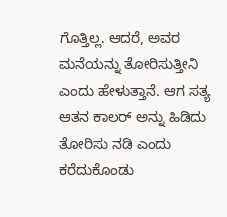ಗೊತ್ತಿಲ್ಲ. ಆದರೆ, ಅವರ ಮನೆಯನ್ನು ತೋರಿಸುತ್ತೀನಿ ಎಂದು ಹೇಳುತ್ತಾನೆ. ಆಗ ಸತ್ಯ ಆತನ ಕಾಲರ್ ಅನ್ನು ಹಿಡಿದು ತೋರಿಸು ನಡಿ ಎಂದು ಕರೆದುಕೊಂಡು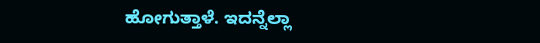ಹೋಗುತ್ತಾಳೆ. ಇದನ್ನೆಲ್ಲಾ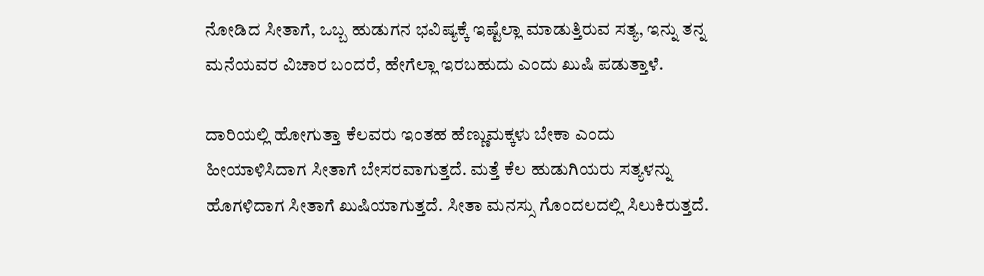ನೋಡಿದ ಸೀತಾಗೆ, ಒಬ್ಬ ಹುಡುಗನ ಭವಿಷ್ಯಕ್ಕೆ ಇಷ್ಟೆಲ್ಲಾ ಮಾಡುತ್ತಿರುವ ಸತ್ಯ, ಇನ್ನು ತನ್ನ ಮನೆಯವರ ವಿಚಾರ ಬಂದರೆ, ಹೇಗೆಲ್ಲಾ ಇರಬಹುದು ಎಂದು ಖುಷಿ ಪಡುತ್ತಾಳೆ.

ದಾರಿಯಲ್ಲಿ ಹೋಗುತ್ತಾ ಕೆಲವರು ಇಂತಹ ಹೆಣ್ಣುಮಕ್ಕಳು ಬೇಕಾ ಎಂದು ಹೀಯಾಳಿಸಿದಾಗ ಸೀತಾಗೆ ಬೇಸರವಾಗುತ್ತದೆ. ಮತ್ತೆ ಕೆಲ ಹುಡುಗಿಯರು ಸತ್ಯಳನ್ನು ಹೊಗಳಿದಾಗ ಸೀತಾಗೆ ಖುಷಿಯಾಗುತ್ತದೆ. ಸೀತಾ ಮನಸ್ಸು ಗೊಂದಲದಲ್ಲಿ ಸಿಲುಕಿರುತ್ತದೆ.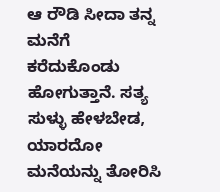ಆ ರೌಡಿ ಸೀದಾ ತನ್ನ ಮನೆಗೆ ಕರೆದುಕೊಂಡು ಹೋಗುತ್ತಾನೆ. ಸತ್ಯ ಸುಳ್ಳು ಹೇಳಬೇಡ, ಯಾರದೋ ಮನೆಯನ್ನು ತೋರಿಸಿ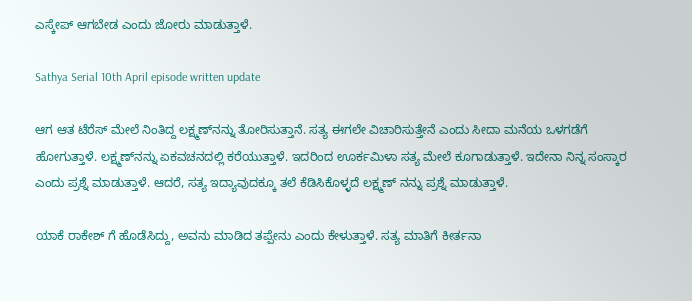ಎಸ್ಕೇಪ್ ಆಗಬೇಡ ಎಂದು ಜೋರು ಮಾಡುತ್ತಾಳೆ.

Sathya Serial 10th April episode written update

ಆಗ ಆತ ಟೆರೆಸ್ ಮೇಲೆ ನಿಂತಿದ್ದ ಲಕ್ಷ್ಮಣ್‌ನನ್ನು ತೋರಿಸುತ್ತಾನೆ. ಸತ್ಯ ಈಗಲೇ ವಿಚಾರಿಸುತ್ತೇನೆ ಎಂದು ಸೀದಾ ಮನೆಯ ಒಳಗಡೆಗೆ ಹೋಗುತ್ತಾಳೆ. ಲಕ್ಷ್ಮಣ್‌ನನ್ನು ಏಕವಚನದಲ್ಲಿ ಕರೆಯುತ್ತಾಳೆ. ಇದರಿಂದ ಊರ್ಕಮಿಳಾ ಸತ್ಯ ಮೇಲೆ ಕೂಗಾಡುತ್ತಾಳೆ. ಇದೇನಾ ನಿನ್ನ ಸಂಸ್ಕಾರ ಎಂದು ಪ್ರಶ್ನೆ ಮಾಡುತ್ತಾಳೆ. ಆದರೆ, ಸತ್ಯ ಇದ್ಯಾವುದಕ್ಕೂ ತಲೆ ಕೆಡಿಸಿಕೊಳ್ಳದೆ ಲಕ್ಷ್ಮಣ್ ನನ್ನು ಪ್ರಶ್ನೆ ಮಾಡುತ್ತಾಳೆ.

ಯಾಕೆ ರಾಕೇಶ್ ಗೆ ಹೊಡೆಸಿದ್ದು, ಅವನು ಮಾಡಿದ ತಪ್ಪೇನು ಎಂದು ಕೇಳುತ್ತಾಳೆ. ಸತ್ಯ ಮಾತಿಗೆ ಕೀರ್ತನಾ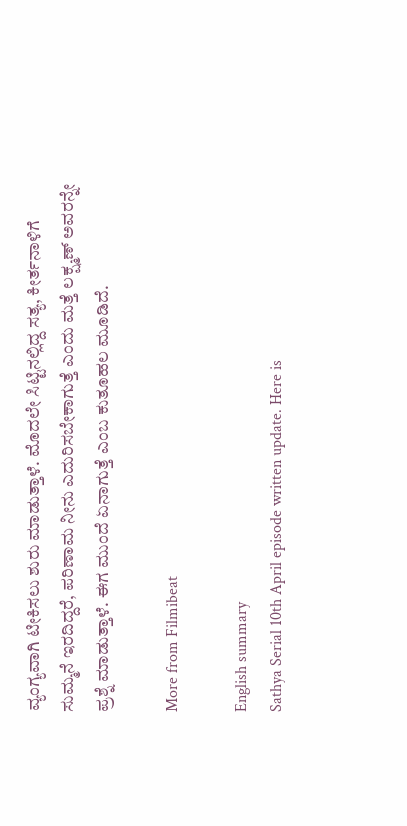ವ್ಯಂಗ್ಯವಾಗಿ ಟೀಕಿಸಲು ಶುರು ಮಾಡುತ್ತಾಳೆ. ಮೊದಲೇ ಸಿಟ್ಟಿನಲ್ಲಿದ್ದ ಸತ್ಯ, ಕೀರ್ತನಾಳಿಗೆ ಸುಮ್ಮನೆ ಇರದಿದ್ದರೆ, ಪರಿಣಾಮ ನೀನು ಎದುರಿಸಬೇಕಾಗುತ್ತೆ ಎಂದು ಮತ್ತೆ ಲಕ್ಷ್ಮಣ್ ಅವರನ್ನೇ ಪ್ರಶ್ನೆ ಮಾಡುತ್ತಾಳೆ. ಈಗ ಮುಂದೆ ಏನಾಗುತ್ತೆ ಎಂಬ ಕುತೂಹಲ ಮೂಡಿದೆ.

More from Filmibeat

English summary
Sathya Serial 10th April episode written update. Here is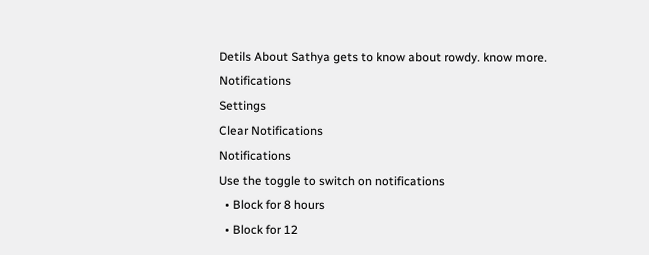Detils About Sathya gets to know about rowdy. know more.
Notifications
Settings
Clear Notifications
Notifications
Use the toggle to switch on notifications
  • Block for 8 hours
  • Block for 12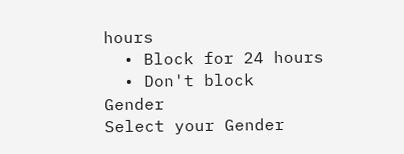hours
  • Block for 24 hours
  • Don't block
Gender
Select your Gender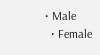• Male
  • Female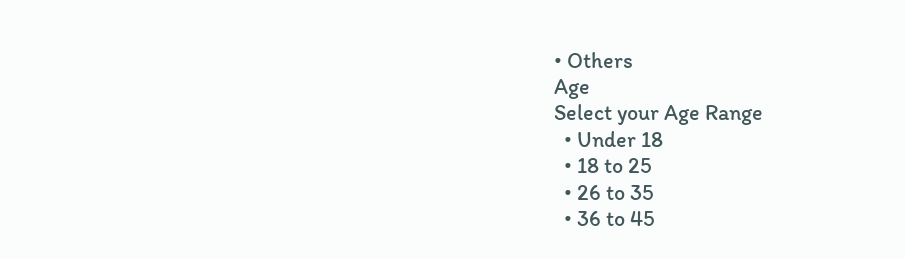• Others
Age
Select your Age Range
  • Under 18
  • 18 to 25
  • 26 to 35
  • 36 to 45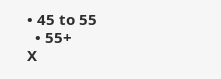• 45 to 55
  • 55+
X